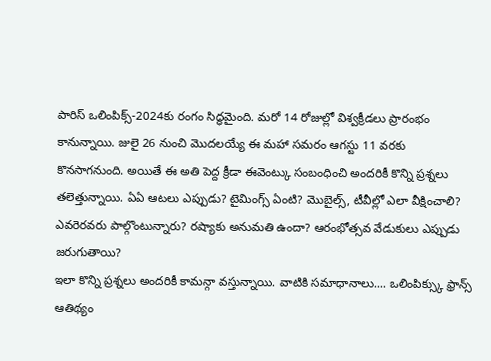పారిస్ ఒలింపిక్స్-2024కు రంగం సిద్ధమైంది. మరో 14 రోజుల్లో విశ్వక్రీడలు ప్రారంభం కానున్నాయి. జులై 26 నుంచి మొదలయ్యే ఈ మహా సమరం ఆగస్టు 11 వరకు కొనసాగనుంది. అయితే ఈ అతి పెద్ద క్రీడా ఈవెంట్కు సంబంధించి అందరికీ కొన్ని ప్రశ్నలు తలెత్తున్నాయి. ఏఏ ఆటలు ఎప్పుడు? టైమింగ్స్ ఏంటి? మొబైల్స్, టీవీల్లో ఎలా వీక్షించాలి?
ఎవరెరవరు పాల్గొంటున్నారు? రష్యాకు అనుమతి ఉందా? ఆరంభోత్సవ వేడుకులు ఎప్పుడు జరుగుతాయి?
ఇలా కొన్ని ప్రశ్నలు అందరికీ కామన్గా వస్తున్నాయి. వాటికి సమాధానాలు.... ఒలింపిక్స్కు ఫ్రాన్స్ ఆతిథ్యం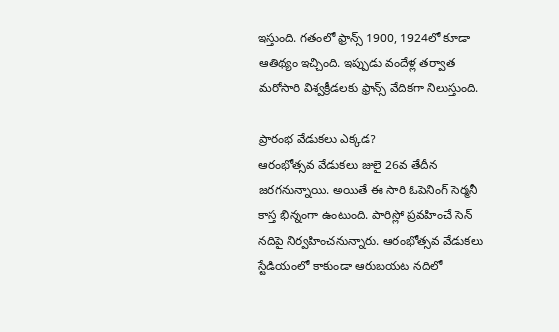ఇస్తుంది. గతంలో ఫ్రాన్స్ 1900, 1924లో కూడా ఆతిథ్యం ఇచ్చింది. ఇప్పుడు వందేళ్ల తర్వాత మరోసారి విశ్వక్రీడలకు ఫ్రాన్స్ వేదికగా నిలుస్తుంది.

ప్రారంభ వేడుకలు ఎక్కడ?
ఆరంభోత్సవ వేడుకలు జులై 26వ తేదీన జరగనున్నాయి. అయితే ఈ సారి ఓపెనింగ్ సెర్మనీ కాస్త భిన్నంగా ఉంటుంది. పారిస్లో ప్రవహించే సెన్ నదిపై నిర్వహించనున్నారు. ఆరంభోత్సవ వేడుకలు స్టేడియంలో కాకుండా ఆరుబయట నదిలో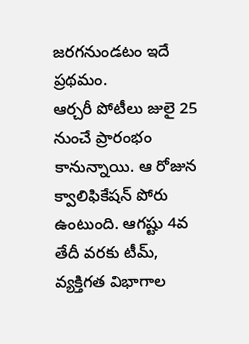జరగనుండటం ఇదే ప్రథమం.
ఆర్చరీ పోటీలు జులై 25 నుంచే ప్రారంభం కానున్నాయి. ఆ రోజున క్వాలిఫికేషన్ పోరు ఉంటుంది. ఆగష్టు 4వ తేదీ వరకు టీమ్, వ్యక్తిగత విభాగాల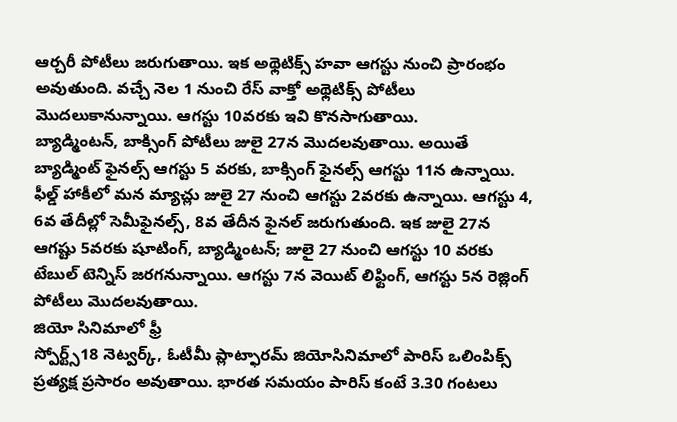ఆర్చరీ పోటీలు జరుగుతాయి. ఇక అథ్లెటిక్స్ హవా ఆగస్టు నుంచి ప్రారంభం అవుతుంది. వచ్చే నెల 1 నుంచి రేస్ వాక్తో అథ్లెటిక్స్ పోటీలు మొదలుకానున్నాయి. ఆగస్టు 10వరకు ఇవి కొనసాగుతాయి.
బ్యాడ్మింటన్, బాక్సింగ్ పోటీలు జులై 27న మొదలవుతాయి. అయితే బ్యాడ్మింట్ ఫైనల్స్ ఆగస్టు 5 వరకు, బాక్సింగ్ ఫైనల్స్ ఆగస్టు 11న ఉన్నాయి. ఫీల్డ్ హాకీలో మన మ్యాచ్లు జులై 27 నుంచి ఆగస్టు 2వరకు ఉన్నాయి. ఆగస్టు 4, 6వ తేదీల్లో సెమీఫైనల్స్, 8వ తేదీన ఫైనల్ జరుగుతుంది. ఇక జులై 27న ఆగష్టు 5వరకు షూటింగ్, బ్యాడ్మింటన్; జులై 27 నుంచి ఆగస్టు 10 వరకు టేబుల్ టెన్నిస్ జరగనున్నాయి. ఆగస్టు 7న వెయిట్ లిఫ్టింగ్, ఆగస్టు 5న రెజ్లింగ్ పోటీలు మొదలవుతాయి.
జియో సినిమాలో ఫ్రీ
స్పోర్ట్స్18 నెట్వర్క్, ఓటీమీ ప్లాట్ఫారమ్ జియోసినిమాలో పారిస్ ఒలింపిక్స్ ప్రత్యక్ష ప్రసారం అవుతాయి. భారత సమయం పారిస్ కంటే 3.30 గంటలు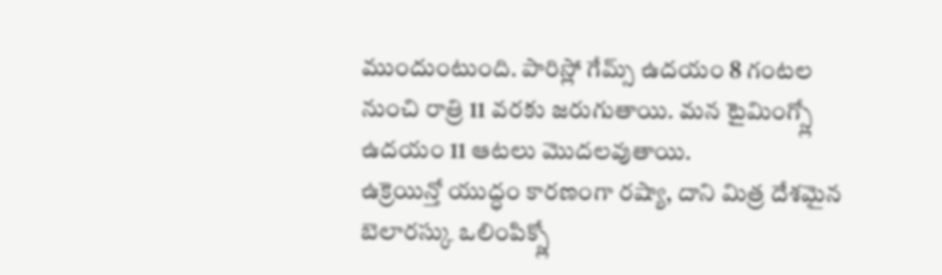ముందుంటుంది. పారిస్లో గేమ్స్ ఉదయం 8 గంటల నుంచి రాత్రి 11 వరకు జరుగుతాయి. మన టైమింగ్స్లో ఉదయం 11 ఆటలు మొదలవుతాయి.
ఉక్రెయిన్తో యుద్ధం కారణంగా రష్యా, దాని మిత్ర దేశమైన బెలారస్కు ఒలింపిక్స్లో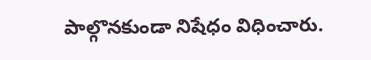పాల్గొనకుండా నిషేధం విధించారు.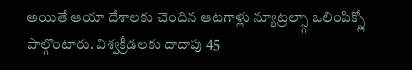అయితే ఆయా దేశాలకు చెందిన ఆటగాళ్లు న్యూట్రల్స్గా ఒలింపిక్స్లో పాల్గొంటారు. విశ్వక్రీడలకు దాదాపు 45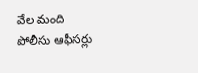వేల మంది పోలీసు ఆఫీసర్లు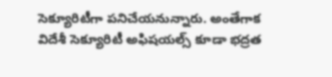సెక్యూరిటీగా పనిచేయనున్నారు. అంతేగాక విదేశీ సెక్యూరిటీ అఫిషయల్స్ కూడా భద్రత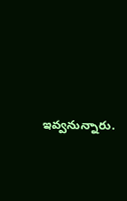ఇవ్వనున్నారు.